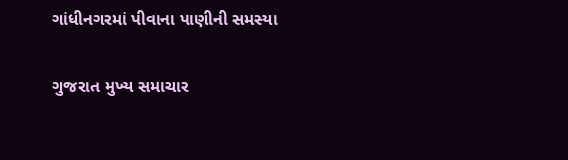ગાંધીનગરમાં પીવાના પાણીની સમસ્યા

ગુજરાત મુખ્ય સમાચાર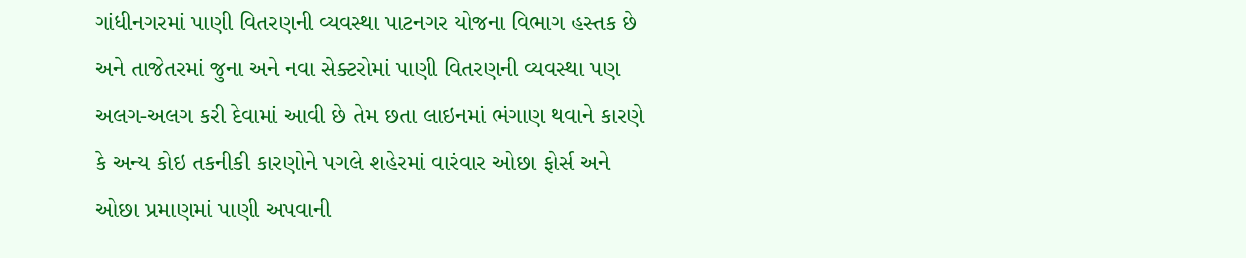ગાંધીનગરમાં પાણી વિતરણની વ્યવસ્થા પાટનગર યોજના વિભાગ હસ્તક છે અને તાજેતરમાં જુના અને નવા સેક્ટરોમાં પાણી વિતરણની વ્યવસ્થા પણ અલગ-અલગ કરી દેવામાં આવી છે તેમ છતા લાઇનમાં ભંગાણ થવાને કારણે કે અન્ય કોઇ તકનીકી કારણોને પગલે શહેરમાં વારંવાર ઓછા ફોર્સ અને ઓછા પ્રમાણમાં પાણી અપવાની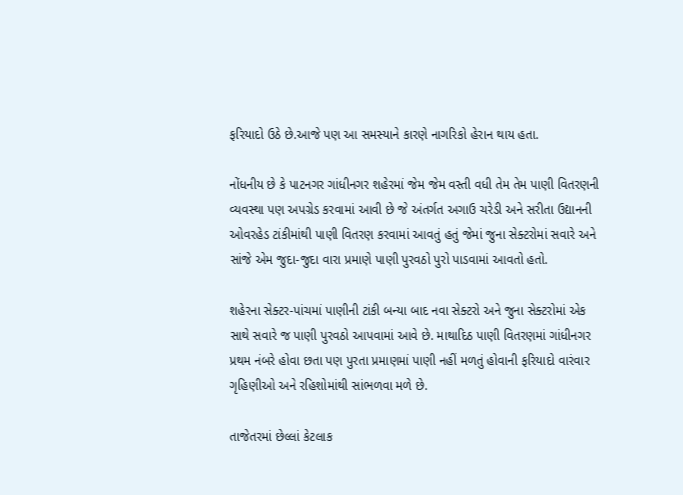ફરિયાદો ઉઠે છે.આજે પણ આ સમસ્યાને કારણે નાગરિકો હેરાન થાય હતા.

નોંધનીય છે કે પાટનગર ગાંધીનગર શહેરમાં જેમ જેમ વસ્તી વધી તેમ તેમ પાણી વિતરણની વ્યવસ્થા પણ અપગ્રેડ કરવામાં આવી છે જે અંતર્ગત અગાઉ ચરેડી અને સરીતા ઉદ્યાનની ઓવરહેડ ટાંકીમાંથી પાણી વિતરણ કરવામાં આવતું હતું જેમાં જુના સેક્ટરોમાં સવારે અને સાંજે એમ જુદા-જુદા વારા પ્રમાણે પાણી પુરવઠો પુરો પાડવામાં આવતો હતો.

શહેરના સેક્ટર-પાંચમાં પાણીની ટાંકી બન્યા બાદ નવા સેક્ટરો અને જુના સેક્ટરોમાં એક સાથે સવારે જ પાણી પુરવઠો આપવામાં આવે છે. માથાદિઠ પાણી વિતરણમાં ગાંધીનગર પ્રથમ નંબરે હોવા છતા પણ પુરતા પ્રમાણમાં પાણી નહીં મળતું હોવાની ફરિયાદો વારંવાર ગૃહિણીઓ અને રહિશોમાંથી સાંભળવા મળે છે.

તાજેતરમાં છેલ્લાં કેટલાક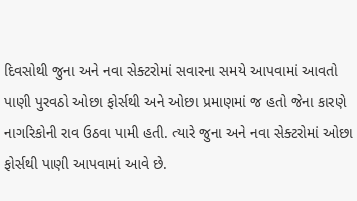દિવસોથી જુના અને નવા સેક્ટરોમાં સવારના સમયે આપવામાં આવતો પાણી પુરવઠો ઓછા ફોર્સથી અને ઓછા પ્રમાણમાં જ હતો જેના કારણે નાગરિકોની રાવ ઉઠવા પામી હતી. ત્યારે જુના અને નવા સેક્ટરોમાં ઓછા ફોર્સથી પાણી આપવામાં આવે છે.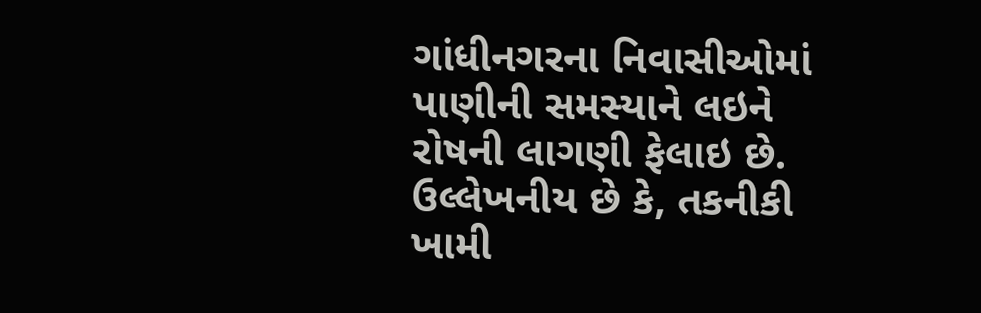ગાંધીનગરના નિવાસીઓમાં પાણીની સમસ્યાને લઇને રોષની લાગણી ફેલાઇ છે. ઉલ્લેખનીય છે કે, તકનીકી ખામી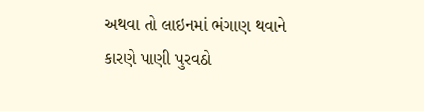અથવા તો લાઇનમાં ભંગાણ થવાને કારણે પાણી પુરવઠો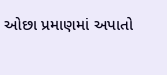ઓછા પ્રમાણમાં અપાતો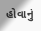હોવાનું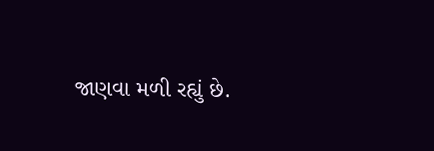જાણવા મળી રહ્યું છે.